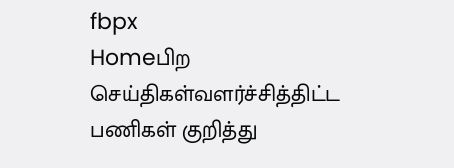fbpx
Homeபிற செய்திகள்வளர்ச்சித்திட்ட பணிகள் குறித்து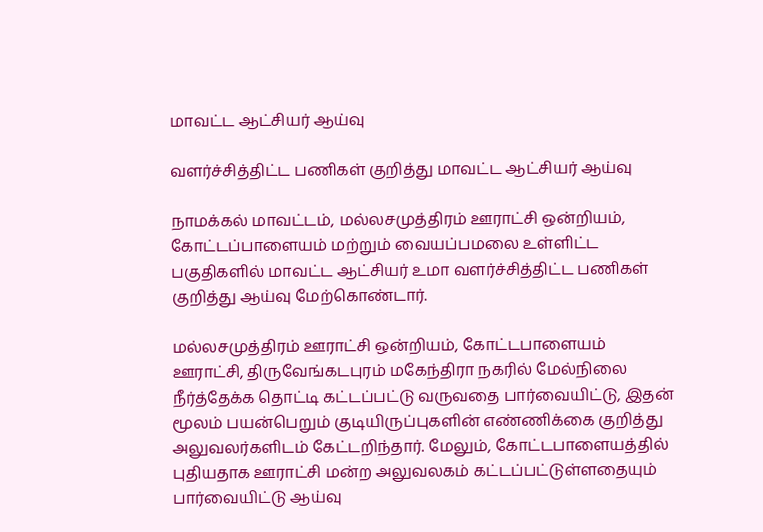மாவட்ட ஆட்சியர் ஆய்வு

வளர்ச்சித்திட்ட பணிகள் குறித்து மாவட்ட ஆட்சியர் ஆய்வு

நாமக்கல் மாவட்டம், மல்லசமுத்திரம் ஊராட்சி ஒன்றியம், கோட்டப்பாளையம் மற்றும் வையப்பமலை உள்ளிட்ட பகுதிகளில் மாவட்ட ஆட்சியர் உமா வளர்ச்சித்திட்ட பணிகள் குறித்து ஆய்வு மேற்கொண்டார்.

மல்லசமுத்திரம் ஊராட்சி ஒன்றியம், கோட்டபாளையம் ஊராட்சி, திருவேங்கடபுரம் மகேந்திரா நகரில் மேல்நிலை நீர்த்தேக்க தொட்டி கட்டப்பட்டு வருவதை பார்வையிட்டு, இதன் மூலம் பயன்பெறும் குடியிருப்புகளின் எண்ணிக்கை குறித்து அலுவலர்களிடம் கேட்டறிந்தார். மேலும், கோட்டபாளையத்தில் புதியதாக ஊராட்சி மன்ற அலுவலகம் கட்டப்பட்டுள்ளதையும் பார்வையிட்டு ஆய்வு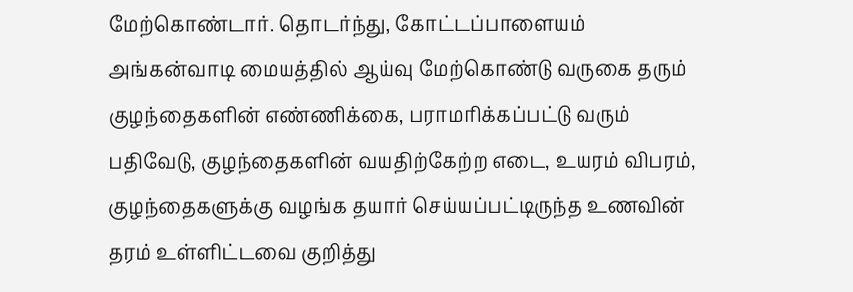மேற்கொண்டார். தொடர்ந்து, கோட்டப்பாளையம் அங்கன்வாடி மையத்தில் ஆய்வு மேற்கொண்டு வருகை தரும் குழந்தைகளின் எண்ணிக்கை, பராமரிக்கப்பட்டு வரும் பதிவேடு, குழந்தைகளின் வயதிற்கேற்ற எடை, உயரம் விபரம், குழந்தைகளுக்கு வழங்க தயார் செய்யப்பட்டிருந்த உணவின் தரம் உள்ளிட்டவை குறித்து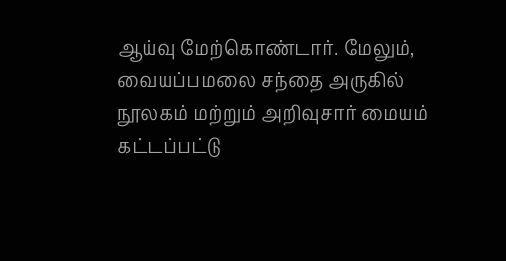ஆய்வு மேற்கொண்டார். மேலும், வையப்பமலை சந்தை அருகில் நூலகம் மற்றும் அறிவுசார் மையம் கட்டப்பட்டு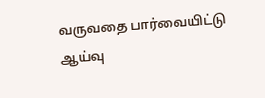வருவதை பார்வையிட்டு ஆய்வு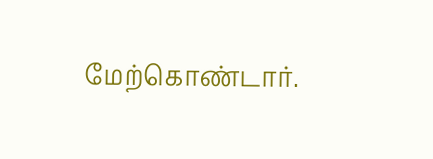மேற்கொண்டார்.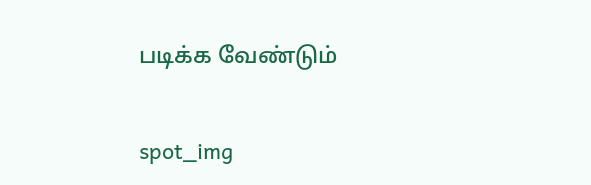படிக்க வேண்டும்

spot_img